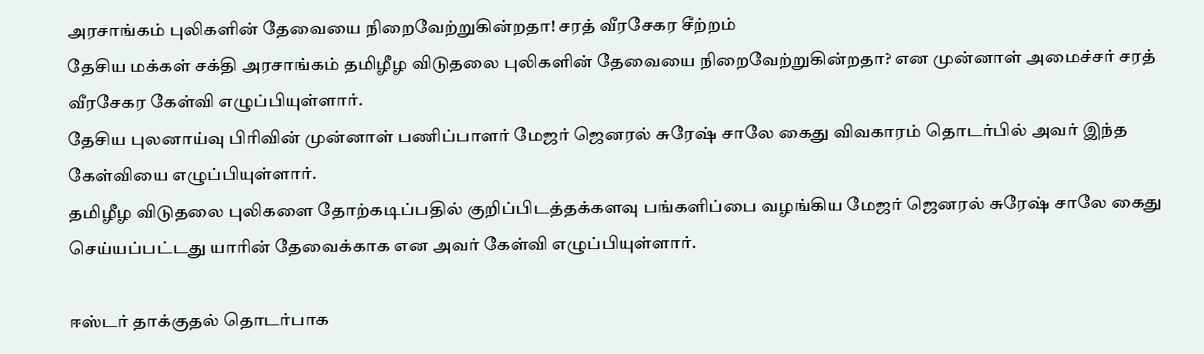அரசாங்கம் புலிகளின் தேவையை நிறைவேற்றுகின்றதா! சரத் வீரசேகர சீற்றம்
தேசிய மக்கள் சக்தி அரசாங்கம் தமிழீழ விடுதலை புலிகளின் தேவையை நிறைவேற்றுகின்றதா? என முன்னாள் அமைச்சர் சரத் வீரசேகர கேள்வி எழுப்பியுள்ளார்.
தேசிய புலனாய்வு பிரிவின் முன்னாள் பணிப்பாளர் மேஜர் ஜெனரல் சுரேஷ் சாலே கைது விவகாரம் தொடர்பில் அவர் இந்த கேள்வியை எழுப்பியுள்ளார்.
தமிழீழ விடுதலை புலிகளை தோற்கடிப்பதில் குறிப்பிடத்தக்களவு பங்களிப்பை வழங்கிய மேஜர் ஜெனரல் சுரேஷ் சாலே கைது செய்யப்பட்டது யாரின் தேவைக்காக என அவர் கேள்வி எழுப்பியுள்ளார்.

ஈஸ்டர் தாக்குதல் தொடர்பாக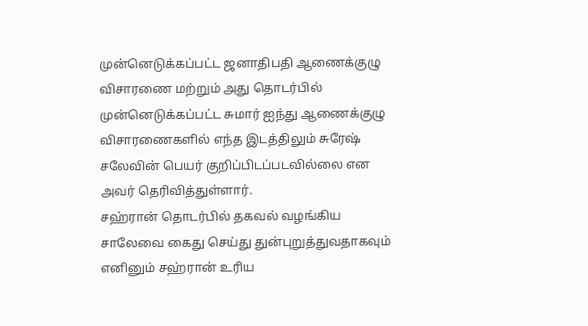முன்னெடுக்கப்பட்ட ஜனாதிபதி ஆணைக்குழு விசாரணை மற்றும் அது தொடர்பில் முன்னெடுக்கப்பட்ட சுமார் ஐந்து ஆணைக்குழு விசாரணைகளில் எந்த இடத்திலும் சுரேஷ் சலேவின் பெயர் குறிப்பிடப்படவில்லை என அவர் தெரிவித்துள்ளார்.
சஹ்ரான் தொடர்பில் தகவல் வழங்கிய சாலேவை கைது செய்து துன்புறுத்துவதாகவும் எனினும் சஹ்ரான் உரிய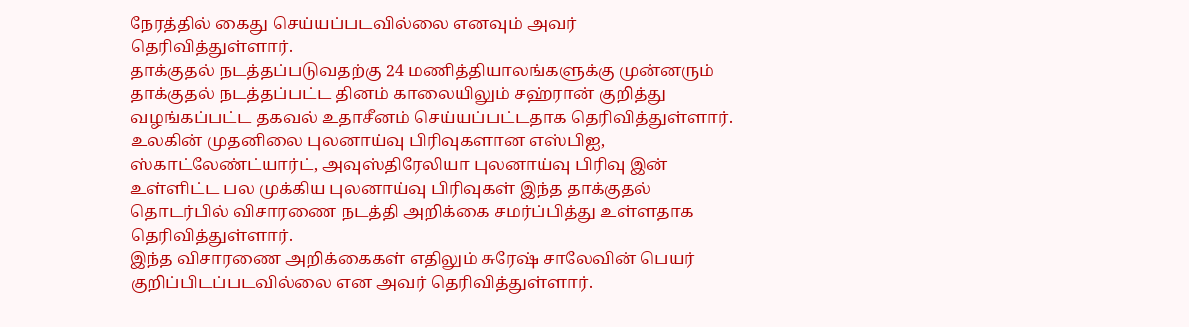நேரத்தில் கைது செய்யப்படவில்லை எனவும் அவர் தெரிவித்துள்ளார்.
தாக்குதல் நடத்தப்படுவதற்கு 24 மணித்தியாலங்களுக்கு முன்னரும் தாக்குதல் நடத்தப்பட்ட தினம் காலையிலும் சஹ்ரான் குறித்து வழங்கப்பட்ட தகவல் உதாசீனம் செய்யப்பட்டதாக தெரிவித்துள்ளார்.
உலகின் முதனிலை புலனாய்வு பிரிவுகளான எஸ்பிஐ, ஸ்காட்லேண்ட்யார்ட், அவுஸ்திரேலியா புலனாய்வு பிரிவு இன் உள்ளிட்ட பல முக்கிய புலனாய்வு பிரிவுகள் இந்த தாக்குதல் தொடர்பில் விசாரணை நடத்தி அறிக்கை சமர்ப்பித்து உள்ளதாக தெரிவித்துள்ளார்.
இந்த விசாரணை அறிக்கைகள் எதிலும் சுரேஷ் சாலேவின் பெயர் குறிப்பிடப்படவில்லை என அவர் தெரிவித்துள்ளார்.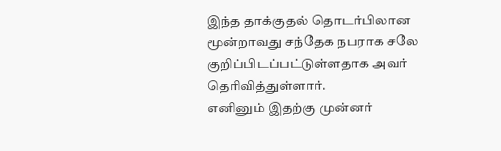இந்த தாக்குதல் தொடர்பிலான மூன்றாவது சந்தேக நபராக சலே குறிப்பிடப்பட்டுள்ளதாக அவர் தெரிவித்துள்ளார்.
எனினும் இதற்கு முன்னர்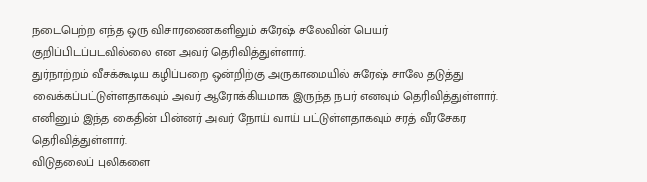நடைபெற்ற எந்த ஒரு விசாரணைகளிலும் சுரேஷ் சலேவின் பெயர் குறிப்பிடப்படவில்லை என அவர் தெரிவித்துள்ளார்.
துர்நாற்றம் வீசக்கூடிய கழிப்பறை ஒன்றிற்கு அருகாமையில் சுரேஷ் சாலே தடுத்து வைக்கப்பட்டுள்ளதாகவும் அவர் ஆரோக்கியமாக இருந்த நபர் எனவும் தெரிவித்துள்ளார்.
எனினும் இந்த கைதின் பின்னர் அவர் நோய் வாய் பட்டுள்ளதாகவும் சரத் வீரசேகர தெரிவித்துள்ளார்.
விடுதலைப் புலிகளை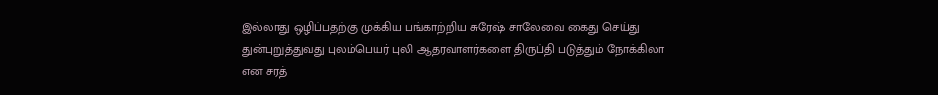இல்லாது ஒழிப்பதற்கு முக்கிய பங்காற்றிய சுரேஷ் சாலேவை கைது செய்து துன்புறுத்துவது புலம்பெயர் புலி ஆதரவாளர்களை திருப்தி படுத்தும் நோக்கிலா என சரத்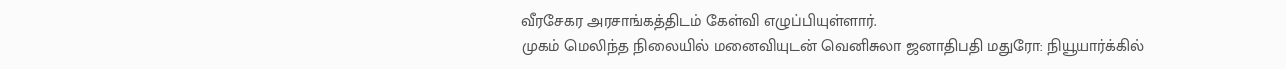வீரசேகர அரசாங்கத்திடம் கேள்வி எழுப்பியுள்ளார்.
முகம் மெலிந்த நிலையில் மனைவியுடன் வெனிசுலா ஜனாதிபதி மதுரோ: நியூயார்க்கில்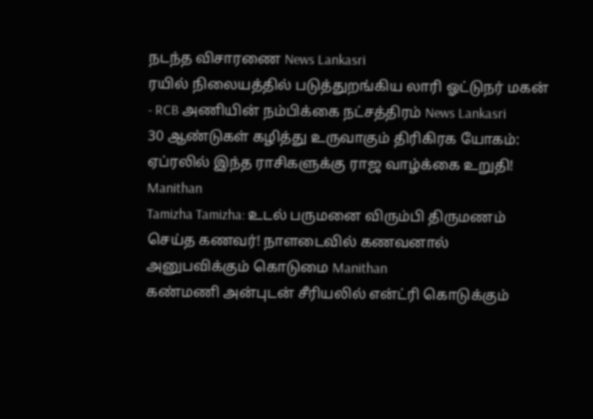நடந்த விசாரணை News Lankasri
ரயில் நிலையத்தில் படுத்துறங்கிய லாரி ஓட்டுநர் மகன் - RCB அணியின் நம்பிக்கை நட்சத்திரம் News Lankasri
30 ஆண்டுகள் கழித்து உருவாகும் திரிகிரக யோகம்: ஏப்ரலில் இந்த ராசிகளுக்கு ராஜ வாழ்க்கை உறுதி! Manithan
Tamizha Tamizha: உடல் பருமனை விரும்பி திருமணம் செய்த கணவர்! நாளடைவில் கணவனால் அனுபவிக்கும் கொடுமை Manithan
கண்மணி அன்புடன் சீரியலில் என்ட்ரி கொடுக்கும்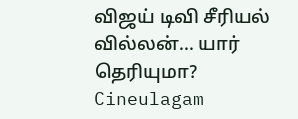விஜய் டிவி சீரியல் வில்லன்... யார் தெரியுமா? Cineulagam